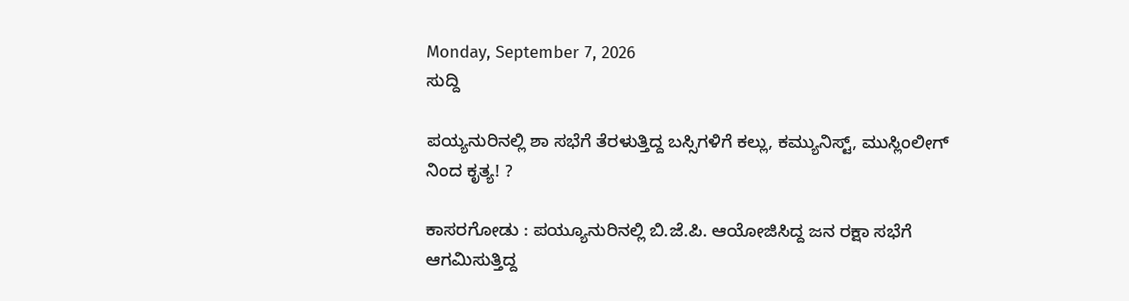Monday, September 7, 2026
ಸುದ್ದಿ

ಪಯ್ಯನುರಿನಲ್ಲಿ ಶಾ ಸಭೆಗೆ ತೆರಳುತ್ತಿದ್ದ ಬಸ್ಸಿಗಳಿಗೆ ಕಲ್ಲು, ಕಮ್ಯುನಿಸ್ಟ್, ಮುಸ್ಲಿಂಲೀಗ್ ನಿಂದ ಕೃತ್ಯ! ?

ಕಾಸರಗೋಡು : ಪಯ್ಯೂನುರಿನಲ್ಲಿ ಬಿ.ಜೆ.ಪಿ. ಆಯೋಜಿಸಿದ್ದ ಜನ ರಕ್ಷಾ ಸಭೆಗೆ ಆಗಮಿಸುತ್ತಿದ್ದ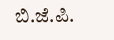ಬಿ.ಜೆ.ಪಿ.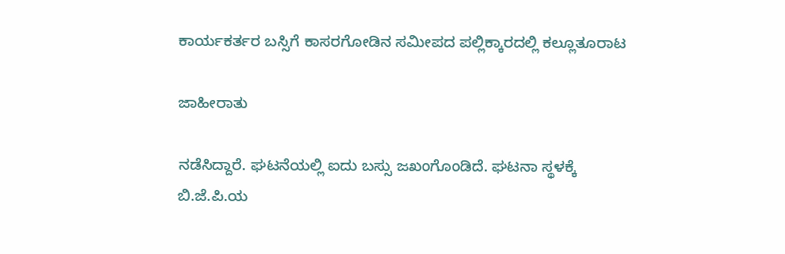ಕಾರ್ಯಕರ್ತರ ಬಸ್ಸಿಗೆ ಕಾಸರಗೋಡಿನ ಸಮೀಪದ ಪಲ್ಲಿಕ್ಕಾರದಲ್ಲಿ ಕಲ್ಲೂತೂರಾಟ

ಜಾಹೀರಾತು

ನಡೆಸಿದ್ದಾರೆ. ಘಟನೆಯಲ್ಲಿ ಐದು ಬಸ್ಸು ಜಖಂಗೊಂಡಿದೆ. ಘಟನಾ ಸ್ಥಳಕ್ಕೆ ಬಿ.ಜೆ.ಪಿ.ಯ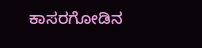ಕಾಸರಗೋಡಿನ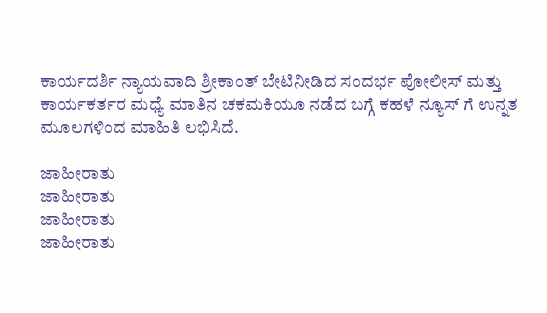ಕಾರ್ಯದರ್ಶಿ ನ್ಯಾಯವಾದಿ ಶ್ರೀಕಾಂತ್ ಬೇಟಿನೀಡಿದ ಸಂದರ್ಭ ಪೋಲೀಸ್ ಮತ್ತು ಕಾರ್ಯಕರ್ತರ ಮಧ್ಯೆ ಮಾತಿನ ಚಕಮಕಿಯೂ ನಡೆದ ಬಗ್ಗೆ ಕಹಳೆ ನ್ಯೂಸ್ ಗೆ ಉನ್ನತ ಮೂಲಗಳಿಂದ ಮಾಹಿತಿ ಲಭಿಸಿದೆ.

ಜಾಹೀರಾತು
ಜಾಹೀರಾತು
ಜಾಹೀರಾತು
ಜಾಹೀರಾತು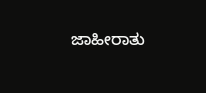ಜಾಹೀರಾತು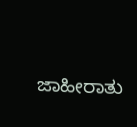ಜಾಹೀರಾತು